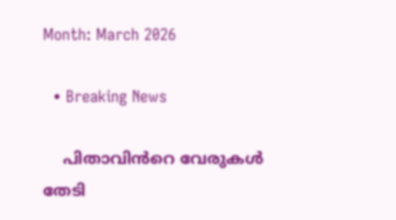Month: March 2026

  • Breaking News

    പിതാവിൻറെ വേരുകൾ തേടി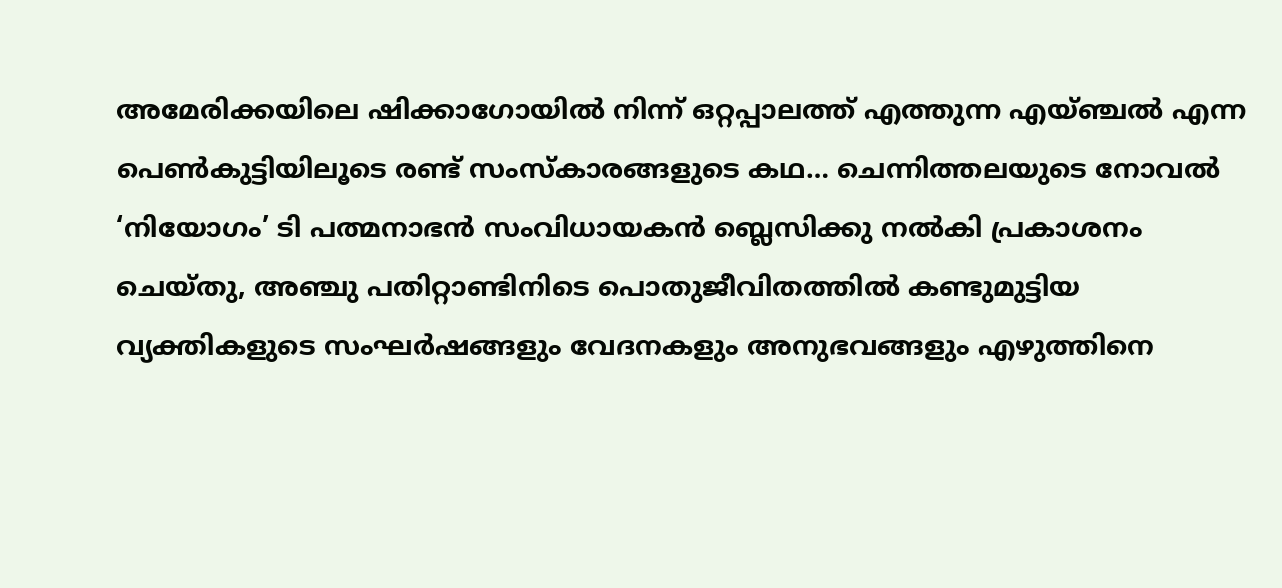അമേരിക്കയിലെ ഷിക്കാഗോയിൽ നിന്ന് ഒറ്റപ്പാലത്ത് എത്തുന്ന എയ്ഞ്ചൽ എന്ന പെൺകുട്ടിയിലൂടെ രണ്ട് സംസ്കാരങ്ങളുടെ കഥ… ചെന്നിത്തലയുടെ നോവൽ ‘നിയോഗം’ ടി പത്മനാഭൻ സംവിധായകൻ ബ്ലെസിക്കു നൽകി പ്രകാശനം ചെയ്തു, അഞ്ചു പതിറ്റാണ്ടിനിടെ പൊതുജീവിതത്തിൽ കണ്ടുമുട്ടിയ വ്യക്തികളുടെ സംഘർഷങ്ങളും വേദനകളും അനുഭവങ്ങളും എഴുത്തിനെ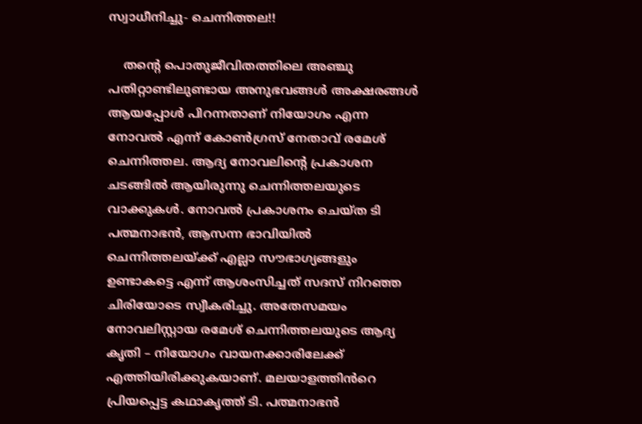സ്വാധീനിച്ചു- ചെന്നിത്തല!!

    തന്റെ പൊതുജീവിതത്തിലെ അഞ്ചു പതിറ്റാണ്ടിലുണ്ടായ അനുഭവങ്ങൾ അക്ഷരങ്ങൾ ആയപ്പോൾ പിറന്നതാണ് നിയോഗം എന്ന നോവൽ എന്ന് കോൺഗ്രസ് നേതാവ് രമേശ് ചെന്നിത്തല. ആദ്യ നോവലിന്റെ പ്രകാശന ചടങ്ങിൽ ആയിരുന്നു ചെന്നിത്തലയുടെ വാക്കുകൾ. നോവൽ പ്രകാശനം ചെയ്ത ടി പത്മനാഭൻ, ആസന്ന ഭാവിയിൽ ചെന്നിത്തലയ്ക്ക് എല്ലാ സൗഭാഗ്യങ്ങളും ഉണ്ടാകട്ടെ എന്ന് ആശംസിച്ചത് സദസ് നിറഞ്ഞ ചിരിയോടെ സ്വീകരിച്ചു. അതേസമയം നോവലിസ്റ്റായ രമേശ് ചെന്നിത്തലയുടെ ആദ്യ കൃതി – നിയോഗം വായനക്കാരിലേക്ക് എത്തിയിരിക്കുകയാണ്. മലയാളത്തിൻറെ പ്രിയപ്പെട്ട കഥാകൃത്ത് ടി. പത്മനാഭൻ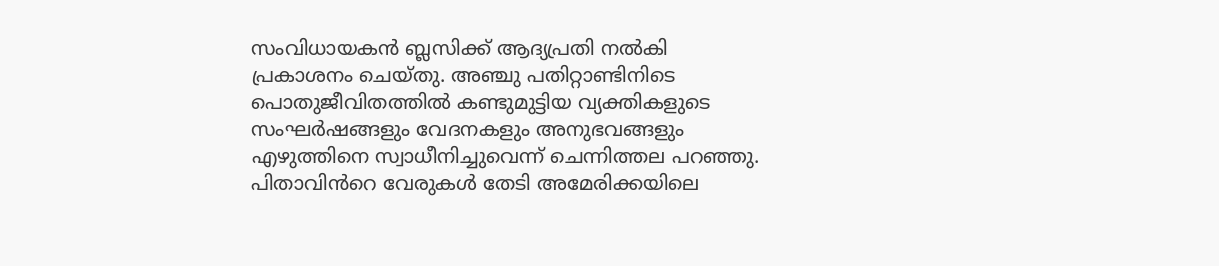സംവിധായകൻ ബ്ലസിക്ക് ആദ്യപ്രതി നൽകി പ്രകാശനം ചെയ്തു. അഞ്ചു പതിറ്റാണ്ടിനിടെ പൊതുജീവിതത്തിൽ കണ്ടുമുട്ടിയ വ്യക്തികളുടെ സംഘർഷങ്ങളും വേദനകളും അനുഭവങ്ങളും എഴുത്തിനെ സ്വാധീനിച്ചുവെന്ന് ചെന്നിത്തല പറഞ്ഞു. പിതാവിൻറെ വേരുകൾ തേടി അമേരിക്കയിലെ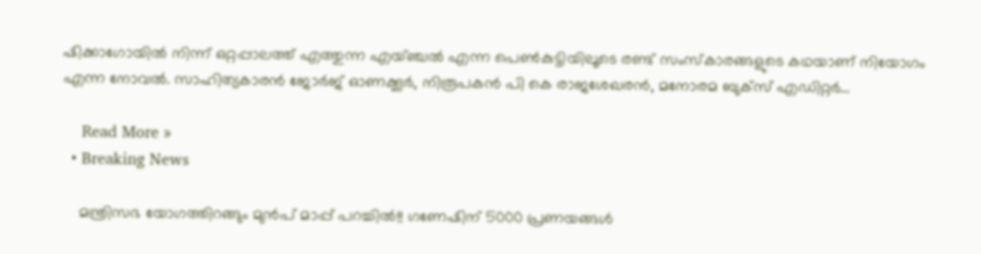ഷിക്കാഗോയിൽ നിന്ന് ഒറ്റപ്പാലത്ത് എത്തുന്ന എയ്ഞ്ചൽ എന്ന പെൺകുട്ടിയിലൂടെ രണ്ട് സംസ്കാരങ്ങളുടെ കഥയാണ് നിയോഗം എന്ന നോവൽ. സാഹിത്യകാരൻ ജോർജ് ഓണക്കൂർ, നിരൂപകൻ പി കെ രാജശേഖരൻ, മനോരമ ബുക്സ് എഡിറ്റർ…

    Read More »
  • Breaking News

    മന്ത്രിസഭ യോഗത്തിറങ്ങും മുൻപ് മാപ്പ് പറച്ചിൽ!! ഗണേഷിന് 5000 പ്രണയങ്ങൾ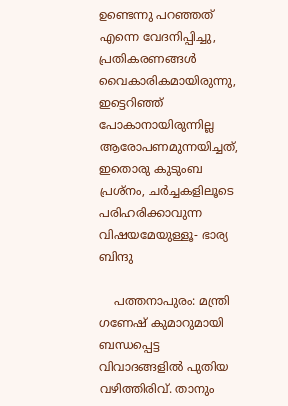ഉണ്ടെന്നു പറഞ്ഞത് എന്നെ വേദനിപ്പിച്ചു, പ്രതികരണങ്ങൾ വൈകാരികമായിരുന്നു, ഇട്ടെറിഞ്ഞ് പോകാനായിരുന്നില്ല ആരോപണമുന്നയിച്ചത്, ഇതൊരു കുടുംബ പ്രശ്നം, ചർച്ചകളിലൂടെ പരിഹരിക്കാവുന്ന വിഷയമേയുള്ളൂ- ഭാര്യ ബിന്ദു

    പത്തനാപുരം: മന്ത്രി ഗണേഷ് കുമാറുമായി ബന്ധപ്പെട്ട വിവാദങ്ങളിൽ പുതിയ വഴിത്തിരിവ്. താനും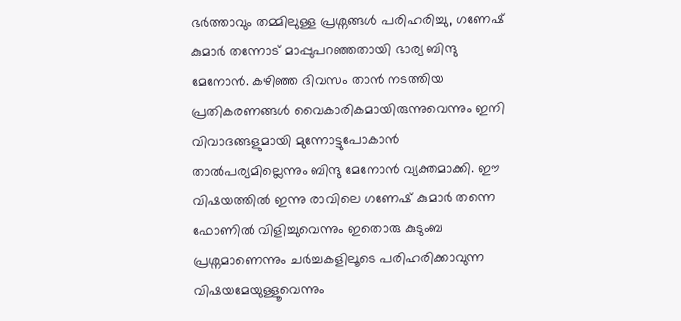ഭർത്താവും തമ്മിലുള്ള പ്രശ്നങ്ങൾ പരിഹരിച്ചു, ഗണേഷ് കുമാർ തന്നോട് മാപ്പുപറഞ്ഞതായി ഭാര്യ ബിന്ദു മേനോൻ. കഴിഞ്ഞ ദിവസം താൻ നടത്തിയ പ്രതികരണങ്ങൾ വൈകാരികമായിരുന്നുവെന്നും ഇനി വിവാദങ്ങളുമായി മുന്നോട്ടുപോകാൻ താൽപര്യമില്ലെന്നും ബിന്ദു മേനോൻ വ്യക്തമാക്കി. ഈ വിഷയത്തിൽ ഇന്നു രാവിലെ ഗണേഷ് കുമാർ തന്നെ ഫോണിൽ വിളിച്ചുവെന്നും ഇതൊരു കുടുംബ പ്രശ്നമാണെന്നും ചർച്ചകളിലൂടെ പരിഹരിക്കാവുന്ന വിഷയമേയുള്ളൂവെന്നും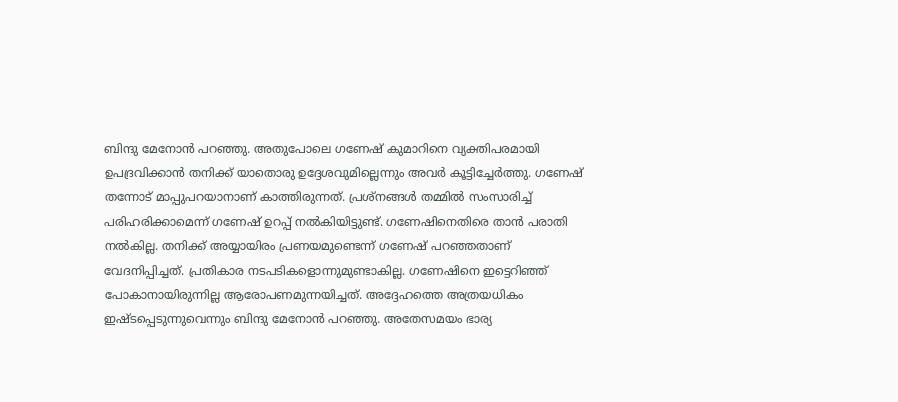ബിന്ദു മേനോൻ പറഞ്ഞു. അതുപോലെ ഗണേഷ് കുമാറിനെ വ്യക്തിപരമായി ഉപദ്രവിക്കാൻ തനിക്ക് യാതൊരു ഉദ്ദേശവുമില്ലെന്നും അവർ കൂട്ടിച്ചേർത്തു. ഗണേഷ് തന്നോട് മാപ്പുപറയാനാണ് കാത്തിരുന്നത്. പ്രശ്‌നങ്ങൾ തമ്മിൽ സംസാരിച്ച് പരിഹരിക്കാമെന്ന് ഗണേഷ് ഉറപ്പ് നൽകിയിട്ടുണ്ട്. ഗണേഷിനെതിരെ താൻ പരാതി നൽകില്ല. തനിക്ക് അയ്യായിരം പ്രണയമുണ്ടെന്ന് ഗണേഷ് പറഞ്ഞതാണ് വേദനിപ്പിച്ചത്. പ്രതികാര നടപടികളൊന്നുമുണ്ടാകില്ല. ഗണേഷിനെ ഇട്ടെറിഞ്ഞ് പോകാനായിരുന്നില്ല ആരോപണമുന്നയിച്ചത്. അദ്ദേഹത്തെ അത്രയധികം ഇഷ്ടപ്പെടുന്നുവെന്നും ബിന്ദു മേനോൻ പറഞ്ഞു. അതേസമയം ഭാര്യ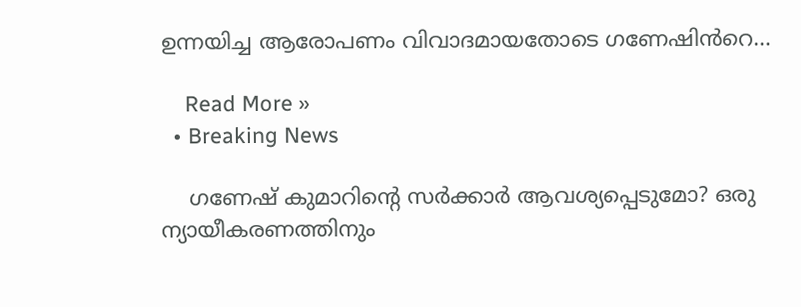ഉന്നയിച്ച ആരോപണം വിവാദമായതോടെ ഗണേഷിൻറെ…

    Read More »
  • Breaking News

    ഗണേഷ് കുമാറിന്റെ സർക്കാർ ആവശ്യപ്പെടുമോ? ഒരു ന്യായീകരണത്തിനും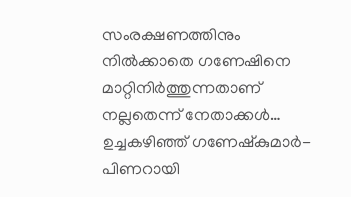സംരക്ഷണത്തിനും നിൽക്കാതെ ഗണേഷിനെ മാറ്റിനിർത്തുന്നതാണ് നല്ലതെന്ന് നേതാക്കൾ… ഉച്ചകഴിഞ്ഞ് ഗണേഷ്കുമാർ- പിണറായി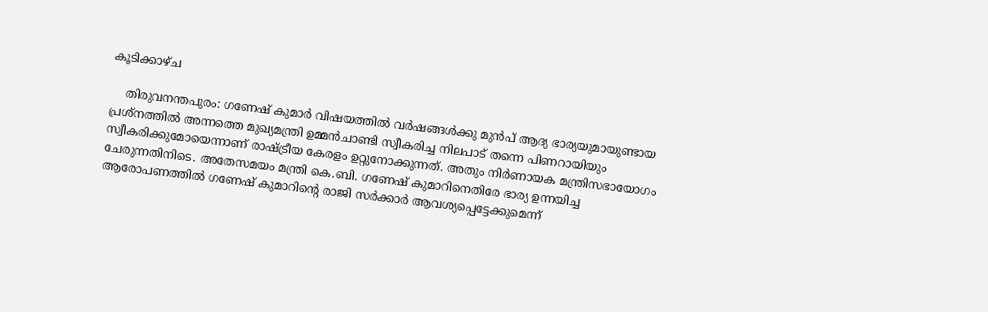കൂടിക്കാഴ്ച

    തിരുവനന്തപുരം: ഗണേഷ് കുമാർ വിഷയത്തിൽ വർഷങ്ങൾക്കു മുൻപ് ആദ്യ ഭാര്യയുമായുണ്ടായ പ്രശ്നത്തിൽ അന്നത്തെ മുഖ്യമന്ത്രി ഉമ്മൻചാണ്ടി സ്വീകരിച്ച നിലപാട് തന്നെ പിണറായിയും സ്വീകരിക്കുമോയെന്നാണ് രാഷ്ട്രീയ കേരളം ഉറ്റുനോക്കുന്നത്. അതും നിർണായക മന്ത്രിസഭായോഗം ചേരുന്നതിനിടെ. അതേസമയം മന്ത്രി കെ.ബി. ഗണേഷ് കുമാറിനെതിരേ ഭാര്യ ഉന്നയിച്ച ആരോപണത്തിൽ ഗണേഷ് കുമാറിന്റെ രാജി സർക്കാർ ആവശ്യപ്പെട്ടേക്കുമെന്ന്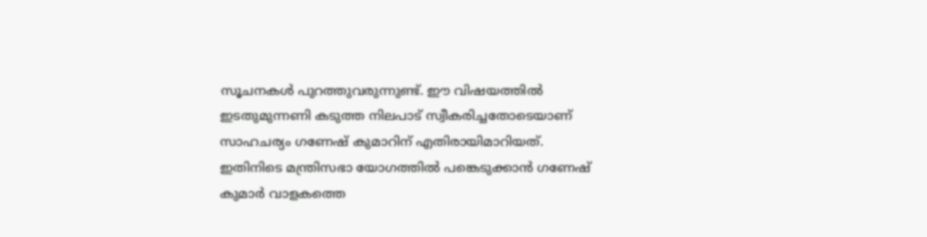സൂചനകൾ പുറത്തുവരുന്നുണ്ട്. ഈ വിഷയത്തിൽ ഇടതുമുന്നണി കടുത്ത നിലപാട് സ്വീകരിച്ചതോടെയാണ് സാഹചര്യം ഗണേഷ് കുമാറിന് എതിരായിമാറിയത്. ഇതിനിടെ മന്ത്രിസഭാ യോഗത്തിൽ പങ്കെടുക്കാൻ ഗണേഷ് കുമാർ വാളകത്തെ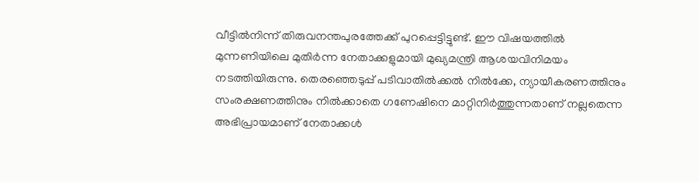വീട്ടിൽനിന്ന് തിരുവനന്തപുരത്തേക്ക് പുറപ്പെട്ടിട്ടുണ്ട്. ഈ വിഷയത്തിൽ മുന്നണിയിലെ മുതിർന്ന നേതാക്കളുമായി മുഖ്യമന്ത്രി ആശയവിനിമയം നടത്തിയിരുന്നു. തെരഞ്ഞെടുപ്പ് പടിവാതിൽക്കൽ നിൽക്കേ, ന്യായീകരണത്തിനും സംരക്ഷണത്തിനും നിൽക്കാതെ ഗണേഷിനെ മാറ്റിനിർത്തുന്നതാണ് നല്ലതെന്ന അഭിപ്രായമാണ് നേതാക്കൾ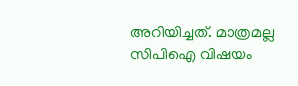അറിയിച്ചത്. മാത്രമല്ല സിപിഐ വിഷയം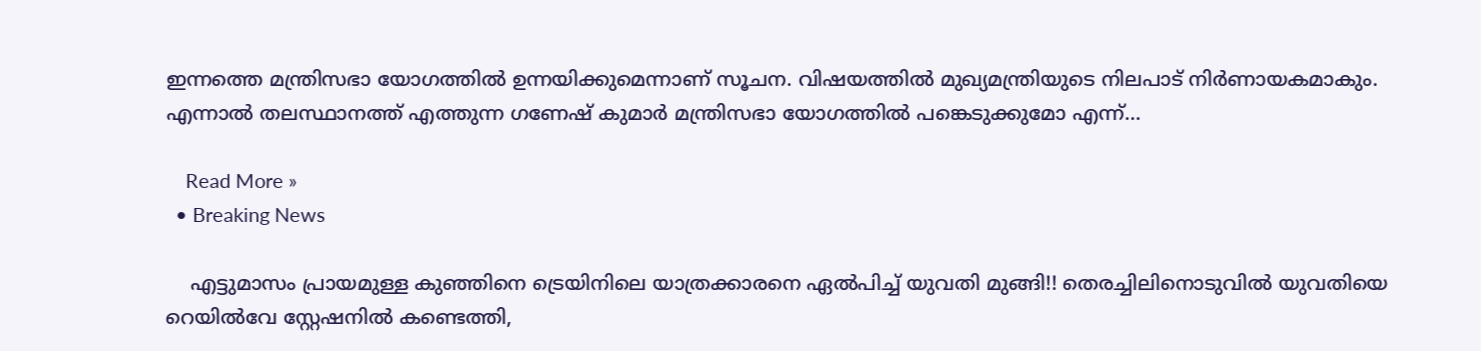ഇന്നത്തെ മന്ത്രിസഭാ യോഗത്തിൽ ഉന്നയിക്കുമെന്നാണ് സൂചന. വിഷയത്തിൽ മുഖ്യമന്ത്രിയുടെ നിലപാട് നിർണായകമാകും. എന്നാൽ തലസ്ഥാനത്ത് എത്തുന്ന ഗണേഷ് കുമാർ മന്ത്രിസഭാ യോഗത്തിൽ പങ്കെടുക്കുമോ എന്ന്…

    Read More »
  • Breaking News

    എട്ടുമാസം പ്രായമുള്ള കുഞ്ഞിനെ ട്രെയിനിലെ യാത്രക്കാരനെ ഏൽപിച്ച് യുവതി മുങ്ങി!! തെരച്ചിലിനൊടുവിൽ യുവതിയെ റെയിൽവേ സ്റ്റേഷനിൽ കണ്ടെത്തി,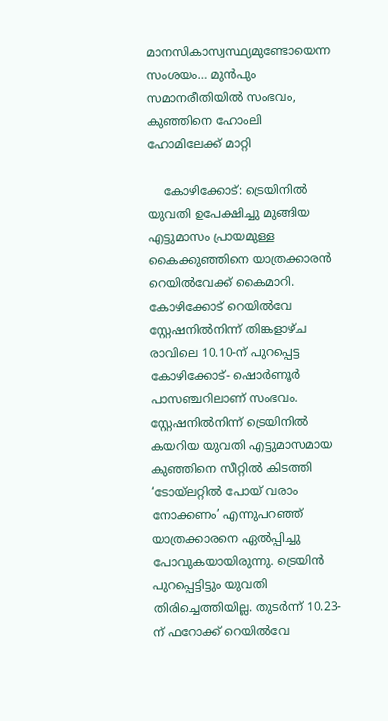മാനസികാസ്വസ്ഥ്യമുണ്ടോയെന്ന സംശയം… മുൻപും സമാനരീതിയിൽ സംഭവം, കുഞ്ഞിനെ ഹോംലി ഹോമിലേക്ക് മാറ്റി

    കോഴിക്കോട്: ട്രെയിനിൽ യുവതി ഉപേക്ഷിച്ചു മുങ്ങിയ എട്ടുമാസം പ്രായമുള്ള കൈക്കുഞ്ഞിനെ യാത്രക്കാരൻ റെയിൽവേക്ക്‌ കൈമാറി. കോഴിക്കോട് റെയിൽവേ സ്റ്റേഷനിൽനിന്ന് തിങ്കളാഴ്ച രാവിലെ 10.10-ന് പുറപ്പെട്ട കോഴിക്കോട്- ഷൊർണൂർ പാസഞ്ചറിലാണ് സംഭവം. സ്റ്റേഷനിൽനിന്ന് ട്രെയിനിൽ കയറിയ യുവതി എട്ടുമാസമായ കുഞ്ഞിനെ സീറ്റിൽ കിടത്തി ‘ടോയ്‌ലറ്റിൽ പോയ്‌ വരാം നോക്കണം’ എന്നുപറഞ്ഞ് യാത്രക്കാരനെ ഏൽപ്പിച്ചു പോവുകയായിരുന്നു. ട്രെയിൻ പുറപ്പെട്ടിട്ടും യുവതി തിരിച്ചെത്തിയില്ല. തുടർന്ന് 10.23-ന് ഫറോക്ക് റെയിൽവേ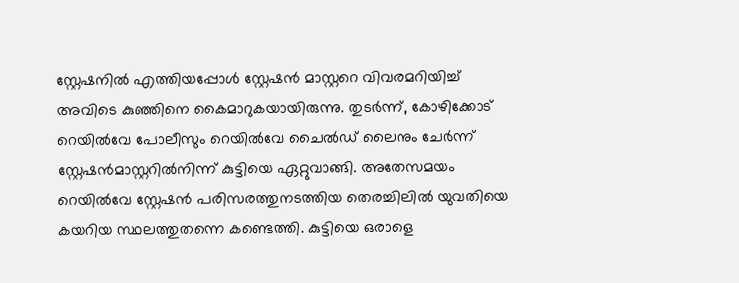സ്റ്റേഷനിൽ എത്തിയപ്പോൾ സ്റ്റേഷൻ മാസ്റ്ററെ വിവരമറിയിച്ച് അവിടെ കുഞ്ഞിനെ കൈമാറുകയായിരുന്നു. തുടർന്ന്, കോഴിക്കോട് റെയിൽവേ പോലീസും റെയിൽവേ ചൈൽഡ് ലൈനും ചേർന്ന് സ്റ്റേഷൻമാസ്റ്ററിൽനിന്ന് കുട്ടിയെ ഏറ്റുവാങ്ങി. അതേസമയം റെയിൽവേ സ്റ്റേഷൻ പരിസരത്തുനടത്തിയ തെരച്ചിലിൽ യുവതിയെ കയറിയ സ്ഥലത്തുതന്നെ കണ്ടെത്തി. കുട്ടിയെ ഒരാളെ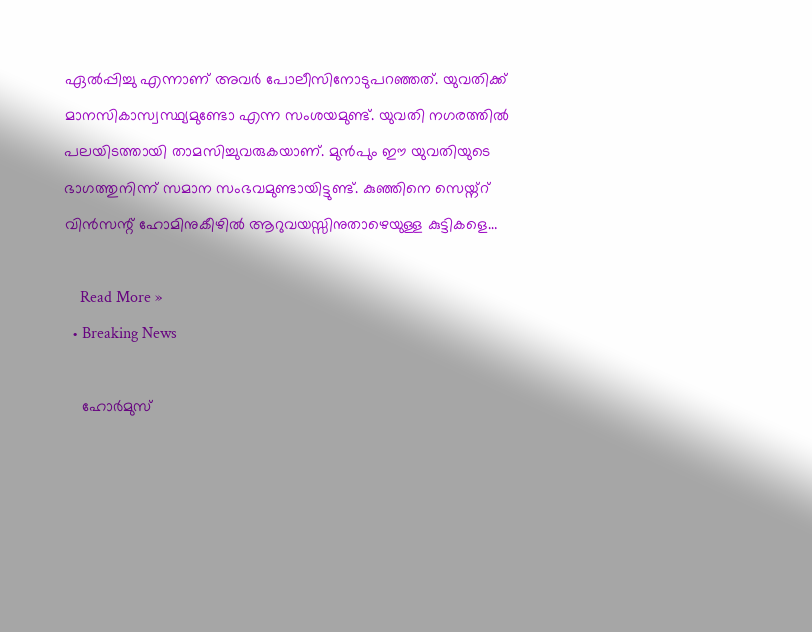ഏൽപ്പിച്ചു എന്നാണ് അവർ പോലീസിനോടുപറഞ്ഞത്. യുവതിക്ക്‌ മാനസികാസ്വസ്ഥ്യമുണ്ടോ എന്ന സംശയമുണ്ട്. യുവതി നഗരത്തിൽ പലയിടത്തായി താമസിച്ചുവരുകയാണ്. മുൻപും ഈ യുവതിയുടെ ഭാഗത്തുനിന്ന് സമാന സംഭവമുണ്ടായിട്ടുണ്ട്. കുഞ്ഞിനെ സെയ്ന്റ് വിൻസന്റ് ഹോമിനുകീഴിൽ ആറുവയസ്സിനുതാഴെയുള്ള കുട്ടികളെ…

    Read More »
  • Breaking News

    ഹോർമുസ്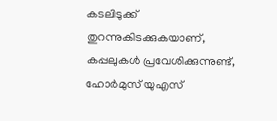കടലിടുക്ക് തുറന്നുകിടക്കുകയാണ്, കപ്പലുകൾ പ്രവേശിക്കുന്നുണ്ട്, ഹോർമുസ് യുഎസ്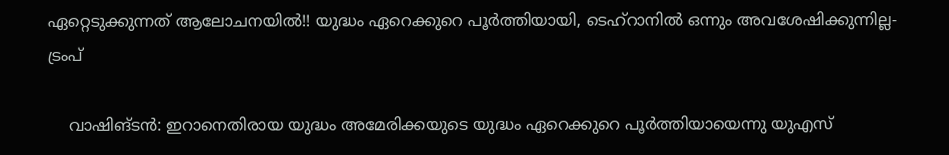ഏറ്റെടുക്കുന്നത് ആലോചനയിൽ!! യുദ്ധം ഏറെക്കുറെ പൂർത്തിയായി, ടെഹ്റാനിൽ ഒന്നും അവശേഷിക്കുന്നില്ല- ട്രംപ്

    വാഷിങ്ടൻ: ഇറാനെതിരായ യുദ്ധം അമേരിക്കയുടെ യുദ്ധം ഏറെക്കുറെ പൂർത്തിയായെന്നു യുഎസ്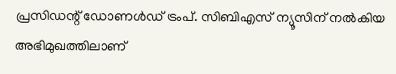പ്രസിഡന്റ് ഡോണൾഡ് ട്രംപ്. സിബിഎസ് ന്യൂസിന് നൽകിയ അഭിമുഖത്തിലാണ്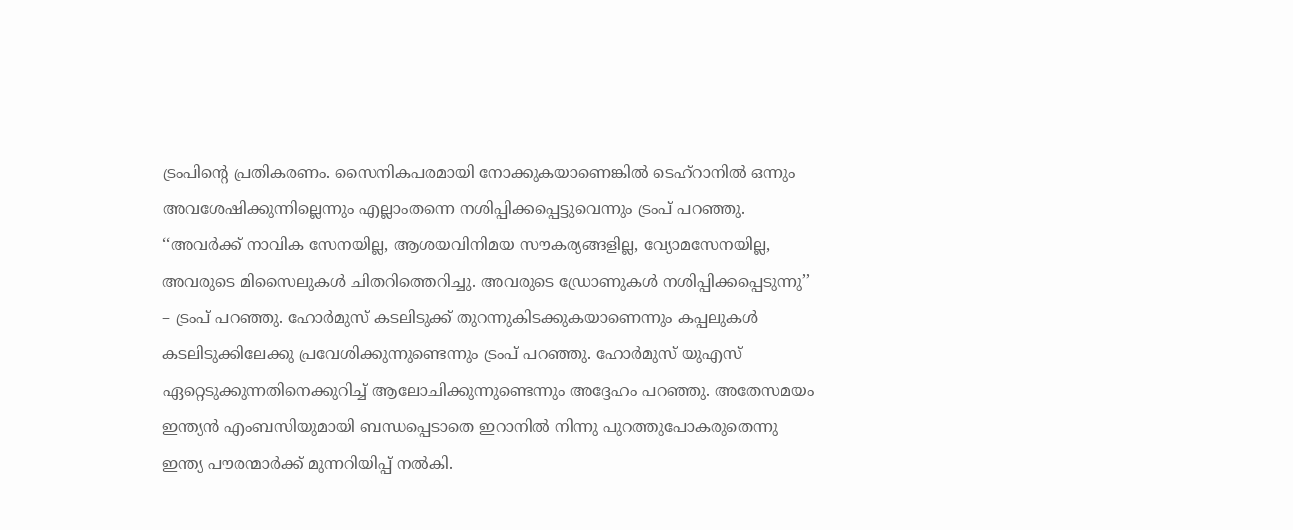ട്രംപിന്റെ പ്രതികരണം. സൈനികപരമായി നോക്കുകയാണെങ്കിൽ ടെഹ്റാനിൽ ഒന്നും അവശേഷിക്കുന്നില്ലെന്നും എല്ലാംതന്നെ നശിപ്പിക്കപ്പെട്ടുവെന്നും ട്രംപ് പറഞ്ഞു. ‘‘അവർക്ക് നാവിക സേനയില്ല, ആശയവിനിമയ സൗകര്യങ്ങളില്ല, വ്യോമസേനയില്ല, അവരുടെ മിസൈലുകൾ ചിതറിത്തെറിച്ചു. അവരുടെ ഡ്രോണുകൾ നശിപ്പിക്കപ്പെടുന്നു’’ – ട്രംപ് പറഞ്ഞു. ഹോർമുസ് കടലിടുക്ക് തുറന്നുകിടക്കുകയാണെന്നും കപ്പലുകൾ കടലിടുക്കിലേക്കു പ്രവേശിക്കുന്നുണ്ടെന്നും ട്രംപ് പറഞ്ഞു. ഹോർമുസ് യുഎസ് ഏറ്റെടുക്കുന്നതിനെക്കുറിച്ച് ആലോചിക്കുന്നുണ്ടെന്നും അദ്ദേഹം പറഞ്ഞു. അതേസമയം ഇന്ത്യൻ എംബസിയുമായി ബന്ധപ്പെടാതെ ഇറാനിൽ നിന്നു പുറത്തുപോകരുതെന്നു ഇന്ത്യ പൗരന്മാർക്ക് മുന്നറിയിപ്പ് നൽകി.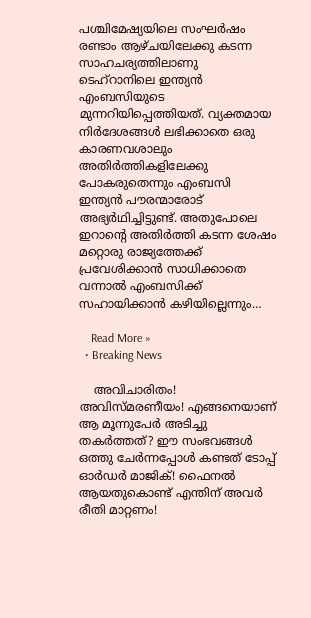പശ്ചിമേഷ്യയിലെ സംഘർഷം രണ്ടാം ആഴ്ചയിലേക്കു കടന്ന സാഹചര്യത്തിലാണു ടെഹ്റാനിലെ ഇന്ത്യൻ എംബസിയുടെ മുന്നറിയിപ്പെത്തിയത്. വ്യക്തമായ നിർദേശങ്ങൾ ലഭിക്കാതെ ഒരു കാരണവശാലും അതിർത്തികളിലേക്കു പോകരുതെന്നും എംബസി ഇന്ത്യൻ പൗരന്മാരോട് അഭ്യർഥിച്ചിട്ടുണ്ട്. അതുപോലെ ഇറാന്റെ അതിർത്തി കടന്ന ശേഷം മറ്റൊരു രാജ്യത്തേക്ക് പ്രവേശിക്കാൻ സാധിക്കാതെ വന്നാൽ എംബസിക്ക് സഹായിക്കാൻ കഴിയില്ലെന്നും…

    Read More »
  • Breaking News

    അവിചാരിതം! അവിസ്മരണീയം! എങ്ങനെയാണ് ആ മൂന്നുപേര്‍ അടിച്ചു തകര്‍ത്തത്? ഈ സംഭവങ്ങള്‍ ഒത്തു ചേര്‍ന്നപ്പോള്‍ കണ്ടത് ടോപ്പ് ഓര്‍ഡര്‍ മാജിക്! ഫൈനല്‍ ആയതുകൊണ്ട് എന്തിന് അവര്‍ രീതി മാറ്റണം!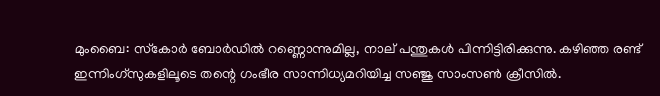മുംബൈ: സ്‌കോര്‍ ബോര്‍ഡില്‍ റണ്ണൊന്നുമില്ല, നാല് പന്തുകള്‍ പിന്നിട്ടിരിക്കുന്നു. കഴിഞ്ഞ രണ്ട് ഇന്നിംഗ്‌സുകളിലൂടെ തന്റെ ഗംഭീര സാന്നിധ്യമറിയിച്ച സഞ്ജു സാംസണ്‍ ക്രീസില്‍.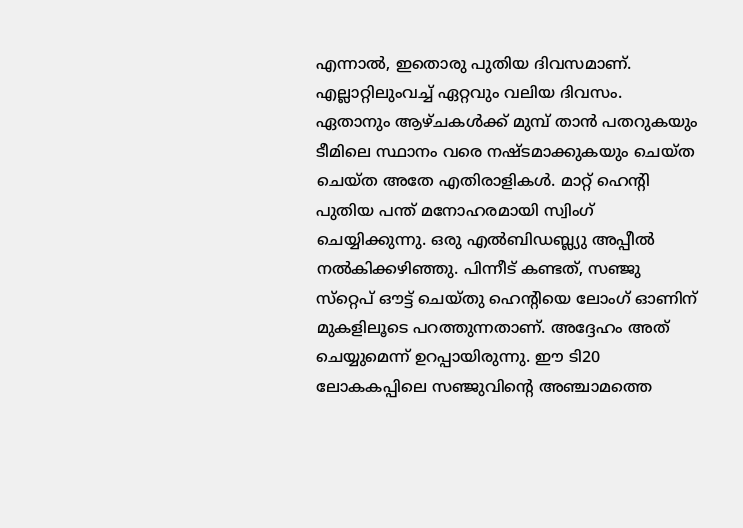എന്നാല്‍, ഇതൊരു പുതിയ ദിവസമാണ്. എല്ലാറ്റിലുംവച്ച് ഏറ്റവും വലിയ ദിവസം. ഏതാനും ആഴ്ചകള്‍ക്ക് മുമ്പ് താന്‍ പതറുകയും ടീമിലെ സ്ഥാനം വരെ നഷ്ടമാക്കുകയും ചെയ്ത ചെയ്ത അതേ എതിരാളികള്‍. മാറ്റ് ഹെന്റി പുതിയ പന്ത് മനോഹരമായി സ്വിംഗ് ചെയ്യിക്കുന്നു. ഒരു എല്‍ബിഡബ്ല്യു അപ്പീല്‍ നല്‍കിക്കഴിഞ്ഞു. പിന്നീട് കണ്ടത്, സഞ്ജു സ്‌റ്റെപ് ഔട്ട് ചെയ്തു ഹെന്റിയെ ലോംഗ് ഓണിന് മുകളിലൂടെ പറത്തുന്നതാണ്. അദ്ദേഹം അത് ചെയ്യുമെന്ന് ഉറപ്പായിരുന്നു. ഈ ടി20 ലോകകപ്പിലെ സഞ്ജുവിന്റെ അഞ്ചാമത്തെ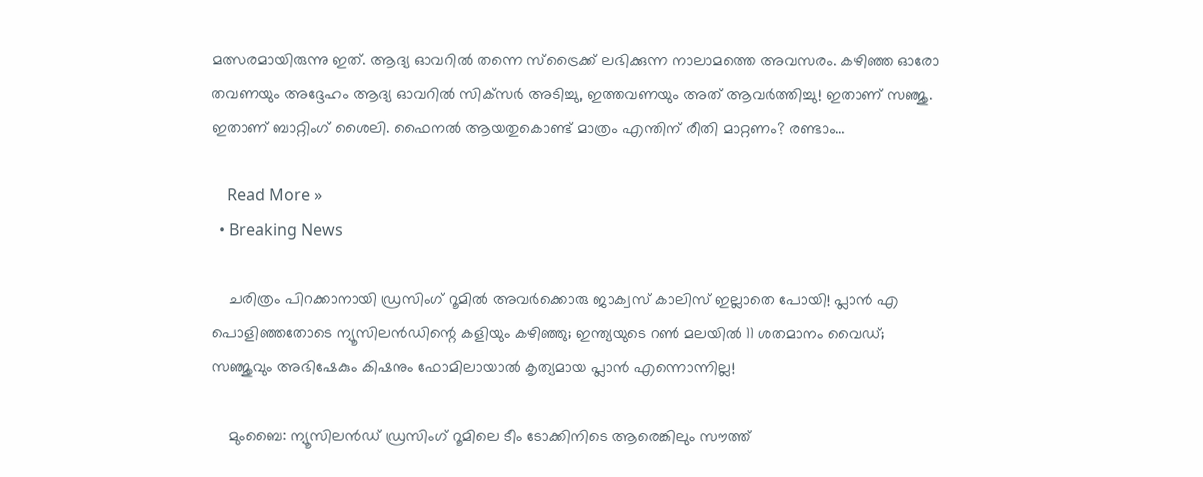മത്സരമായിരുന്നു ഇത്. ആദ്യ ഓവറില്‍ തന്നെ സ്‌ട്രൈക്ക് ലഭിക്കുന്ന നാലാമത്തെ അവസരം. കഴിഞ്ഞ ഓരോ തവണയും അദ്ദേഹം ആദ്യ ഓവറില്‍ സിക്‌സര്‍ അടിച്ചു, ഇത്തവണയും അത് ആവര്‍ത്തിച്ചു! ഇതാണ് സഞ്ജു. ഇതാണ് ബാറ്റിംഗ് ശൈലി. ഫൈനല്‍ ആയതുകൊണ്ട് മാത്രം എന്തിന് രീതി മാറ്റണം? രണ്ടാം…

    Read More »
  • Breaking News

    ചരിത്രം പിറക്കാനായി ഡ്രസിംഗ് റൂമില്‍ അവര്‍ക്കൊരു ജാക്വസ് കാലിസ് ഇല്ലാതെ പോയി! പ്ലാന്‍ എ പൊളിഞ്ഞതോടെ ന്യൂസിലന്‍ഡിന്റെ കളിയും കഴിഞ്ഞു; ഇന്ത്യയുടെ റണ്‍ മലയില്‍ 11 ശതമാനം വൈഡ്; സഞ്ജുവും അഭിഷേകും കിഷനും ഫോമിലായാല്‍ കൃത്യമായ പ്ലാന്‍ എന്നൊന്നില്ല!

    മുംബൈ: ന്യൂസിലന്‍ഡ് ഡ്രസിംഗ് റൂമിലെ ടീം ടോക്കിനിടെ ആരെങ്കിലും സൗത്ത്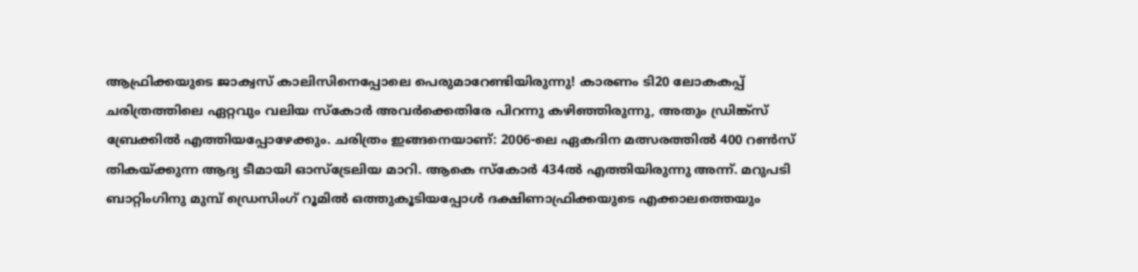ആഫ്രിക്കയുടെ ജാക്വസ് കാലിസിനെപ്പോലെ പെരുമാറേണ്ടിയിരുന്നു! കാരണം ടി20 ലോകകപ്പ് ചരിത്രത്തിലെ ഏറ്റവും വലിയ സ്‌കോര്‍ അവര്‍ക്കെതിരേ പിറന്നു കഴിഞ്ഞിരുന്നു, അതും ഡ്രിങ്ക്‌സ് ബ്രേക്കില്‍ എത്തിയപ്പോഴേക്കും. ചരിത്രം ഇങ്ങനെയാണ്: 2006-ലെ ഏകദിന മത്സരത്തില്‍ 400 റണ്‍സ് തികയ്ക്കുന്ന ആദ്യ ടീമായി ഓസ്ട്രേലിയ മാറി. ആകെ സ്‌കോര്‍ 434ല്‍ എത്തിയിരുന്നു അന്ന്. മറുപടി ബാറ്റിംഗിനു മുമ്പ് ഡ്രെസിംഗ് റൂമില്‍ ഒത്തുകൂടിയപ്പോള്‍ ദക്ഷിണാഫ്രിക്കയുടെ എക്കാലത്തെയും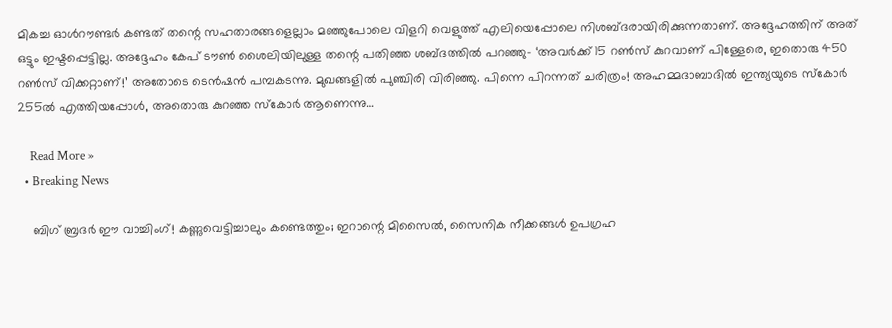മികച്ച ഓള്‍റൗണ്ടര്‍ കണ്ടത് തന്റെ സഹതാരങ്ങളെല്ലാം മഞ്ഞുപോലെ വിളറി വെളുത്ത് എലിയെപ്പോലെ നിശബ്ദരായിരിക്കുന്നതാണ്. അദ്ദേഹത്തിന് അത് ഒട്ടും ഇഷ്ടപ്പെട്ടില്ല. അദ്ദേഹം കേപ് ടൗണ്‍ ശൈലിയിലുള്ള തന്റെ പതിഞ്ഞ ശബ്ദത്തില്‍ പറഞ്ഞു- ‘അവര്‍ക്ക് 15 റണ്‍സ് കുറവാണ് പിള്ളേരെ, ഇതൊരു 450 റണ്‍സ് വിക്കറ്റാണ്!’ അതോടെ ടെന്‍ഷന്‍ പമ്പകടന്നു. മുഖങ്ങളില്‍ പുഞ്ചിരി വിരിഞ്ഞു. പിന്നെ പിറന്നത് ചരിത്രം! അഹമ്മദാബാദില്‍ ഇന്ത്യയുടെ സ്‌കോര്‍ 255ല്‍ എത്തിയപ്പോള്‍, അതൊരു കുറഞ്ഞ സ്‌കോര്‍ ആണെന്നു…

    Read More »
  • Breaking News

    ബിഗ് ബ്രദര്‍ ഈ വാച്ചിംഗ്! കണ്ണുവെട്ടിച്ചാലും കണ്ടെത്തും; ഇറാന്റെ മിസൈല്‍, സൈനിക നീക്കങ്ങള്‍ ഉപഗ്രഹ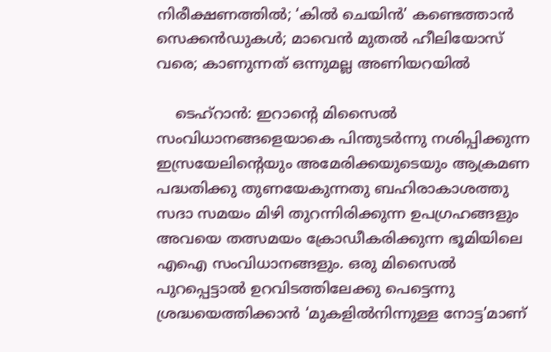നിരീക്ഷണത്തില്‍; ‘കില്‍ ചെയിന്‍’ കണ്ടെത്താന്‍ സെക്കന്‍ഡുകള്‍; മാവെന്‍ മുതല്‍ ഹീലിയോസ് വരെ; കാണുന്നത് ഒന്നുമല്ല അണിയറയില്‍

    ടെഹ്‌റാന്‍: ഇറാന്റെ മിസൈല്‍ സംവിധാനങ്ങളെയാകെ പിന്തുടര്‍ന്നു നശിപ്പിക്കുന്ന ഇസ്രയേലിന്റെയും അമേരിക്കയുടെയും ആക്രമണ പദ്ധതിക്കു തുണയേകുന്നതു ബഹിരാകാശത്തു സദാ സമയം മിഴി തുറന്നിരിക്കുന്ന ഉപഗ്രഹങ്ങളും അവയെ തത്സമയം ക്രോഡീകരിക്കുന്ന ഭൂമിയിലെ എഐ സംവിധാനങ്ങളും. ഒരു മിസൈല്‍ പുറപ്പെട്ടാല്‍ ഉറവിടത്തിലേക്കു പെട്ടെന്നു ശ്രദ്ധയെത്തിക്കാന്‍ ‘മുകളില്‍നിന്നുള്ള നോട്ട’മാണ്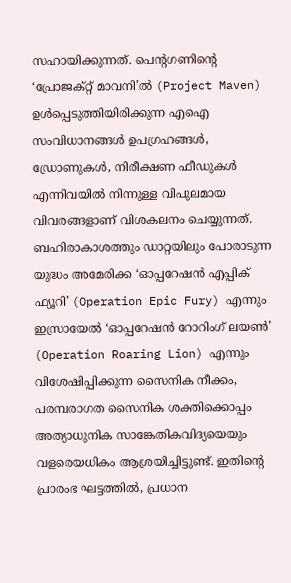സഹായിക്കുന്നത്. പെന്റഗണിന്റെ ‘പ്രോജക്റ്റ് മാവനി’ല്‍ (Project Maven) ഉള്‍പ്പെടുത്തിയിരിക്കുന്ന എഐ സംവിധാനങ്ങള്‍ ഉപഗ്രഹങ്ങള്‍, ഡ്രോണുകള്‍, നിരീക്ഷണ ഫീഡുകള്‍ എന്നിവയില്‍ നിന്നുള്ള വിപുലമായ വിവരങ്ങളാണ് വിശകലനം ചെയ്യുന്നത്. ബഹിരാകാശത്തും ഡാറ്റയിലും പോരാടുന്ന യുദ്ധം അമേരിക്ക ‘ഓപ്പറേഷന്‍ എപ്പിക് ഫ്യൂറി’ (Operation Epic Fury) എന്നും ഇസ്രായേല്‍ ‘ഓപ്പറേഷന്‍ റോറിംഗ് ലയണ്‍’ (Operation Roaring Lion) എന്നും വിശേഷിപ്പിക്കുന്ന സൈനിക നീക്കം, പരമ്പരാഗത സൈനിക ശക്തിക്കൊപ്പം അത്യാധുനിക സാങ്കേതികവിദ്യയെയും വളരെയധികം ആശ്രയിച്ചിട്ടുണ്ട്. ഇതിന്റെ പ്രാരംഭ ഘട്ടത്തില്‍, പ്രധാന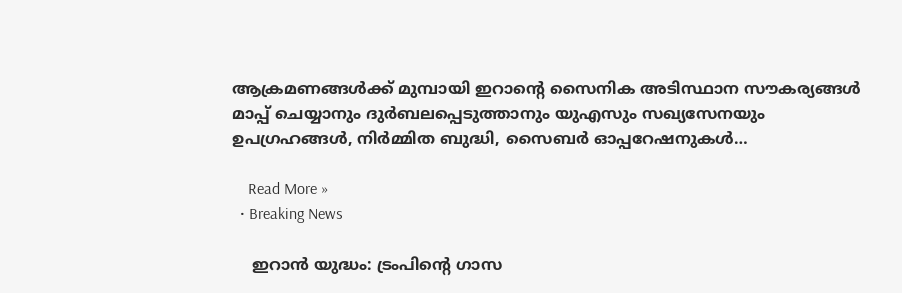ആക്രമണങ്ങള്‍ക്ക് മുമ്പായി ഇറാന്റെ സൈനിക അടിസ്ഥാന സൗകര്യങ്ങള്‍ മാപ്പ് ചെയ്യാനും ദുര്‍ബലപ്പെടുത്താനും യുഎസും സഖ്യസേനയും ഉപഗ്രഹങ്ങള്‍, നിര്‍മ്മിത ബുദ്ധി, സൈബര്‍ ഓപ്പറേഷനുകള്‍…

    Read More »
  • Breaking News

    ഇറാന്‍ യുദ്ധം: ട്രംപിന്റെ ഗാസ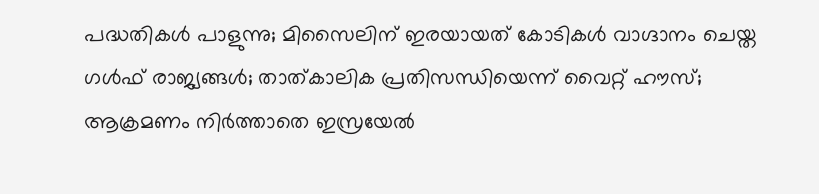പദ്ധതികള്‍ പാളുന്നു; മിസൈലിന് ഇരയായത് കോടികള്‍ വാഗ്ദാനം ചെയ്ത ഗള്‍ഫ് രാജ്യങ്ങള്‍; താത്കാലിക പ്രതിസന്ധിയെന്ന് വൈറ്റ് ഹൗസ്; ആക്രമണം നിര്‍ത്താതെ ഇസ്രയേല്‍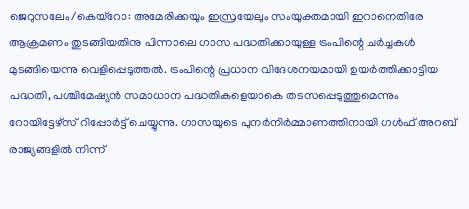ജെറുസലേം/കെയ്റോ: അമേരിക്കയും ഇസ്രയേലും സംയുക്തമായി ഇറാനെതിരേ ആക്രമണം തുടങ്ങിയതിനു പിന്നാലെ ഗാസ പദ്ധതിക്കായുള്ള ട്രംപിന്റെ ചര്‍ച്ചകള്‍ മുടങ്ങിയെന്നു വെളിപ്പെടുത്തല്‍. ട്രംപിന്റെ പ്രധാന വിദേശനയമായി ഉയര്‍ത്തിക്കാട്ടിയ പദ്ധതി, പശ്ചിമേഷ്യന്‍ സമാധാന പദ്ധതികളെയാകെ തടസപ്പെടുത്തുമെന്നും റോയിട്ടേഴ്‌സ് റിപ്പോര്‍ട്ട് ചെയ്യുന്നു. ഗാസയുടെ പുനര്‍നിര്‍മ്മാണത്തിനായി ഗള്‍ഫ് അറബ് രാജ്യങ്ങളില്‍ നിന്ന്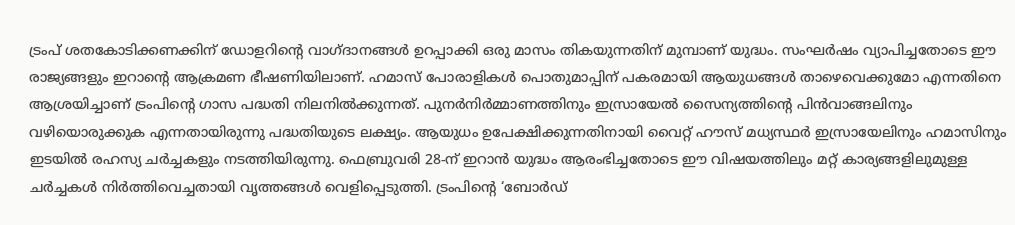ട്രംപ് ശതകോടിക്കണക്കിന് ഡോളറിന്റെ വാഗ്ദാനങ്ങള്‍ ഉറപ്പാക്കി ഒരു മാസം തികയുന്നതിന് മുമ്പാണ് യുദ്ധം. സംഘര്‍ഷം വ്യാപിച്ചതോടെ ഈ രാജ്യങ്ങളും ഇറാന്റെ ആക്രമണ ഭീഷണിയിലാണ്. ഹമാസ് പോരാളികള്‍ പൊതുമാപ്പിന് പകരമായി ആയുധങ്ങള്‍ താഴെവെക്കുമോ എന്നതിനെ ആശ്രയിച്ചാണ് ട്രംപിന്റെ ഗാസ പദ്ധതി നിലനില്‍ക്കുന്നത്. പുനര്‍നിര്‍മ്മാണത്തിനും ഇസ്രായേല്‍ സൈന്യത്തിന്റെ പിന്‍വാങ്ങലിനും വഴിയൊരുക്കുക എന്നതായിരുന്നു പദ്ധതിയുടെ ലക്ഷ്യം. ആയുധം ഉപേക്ഷിക്കുന്നതിനായി വൈറ്റ് ഹൗസ് മധ്യസ്ഥര്‍ ഇസ്രായേലിനും ഹമാസിനും ഇടയില്‍ രഹസ്യ ചര്‍ച്ചകളും നടത്തിയിരുന്നു. ഫെബ്രുവരി 28-ന് ഇറാന്‍ യുദ്ധം ആരംഭിച്ചതോടെ ഈ വിഷയത്തിലും മറ്റ് കാര്യങ്ങളിലുമുള്ള ചര്‍ച്ചകള്‍ നിര്‍ത്തിവെച്ചതായി വൃത്തങ്ങള്‍ വെളിപ്പെടുത്തി. ട്രംപിന്റെ ‘ബോര്‍ഡ്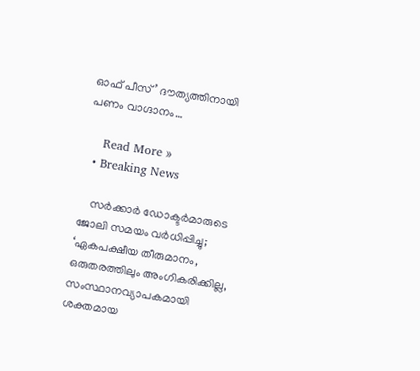ഓഫ് പീസ്’ ദൗത്യത്തിനായി പണം വാഗ്ദാനം…

    Read More »
  • Breaking News

    സർക്കാർ ഡോക്ടർമാരുടെ ജോലി സമയം വർധിപ്പിച്ചു; ‘ഏകപക്ഷീയ തീരുമാനം, ഒരുതരത്തിലും അംഗികരിക്കില്ല, സംസ്ഥാനവ്യാപകമായി ശക്തമായ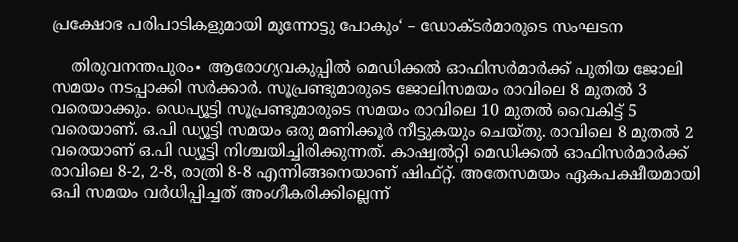പ്രക്ഷോഭ പരിപാടികളുമായി മുന്നോട്ടു പോകും‘ – ഡോക്ടർമാരുടെ സംഘടന

    തിരുവനന്തപുരം∙ ആരോഗ്യവകുപ്പിൽ മെഡിക്കൽ ഓഫിസർമാർക്ക് പുതിയ ജോലി സമയം നടപ്പാക്കി സർക്കാർ. സൂപ്രണ്ടുമാരുടെ ജോലിസമയം രാവിലെ 8 മുതൽ 3 വരെയാക്കും. ഡെപ്യൂട്ടി സൂപ്രണ്ടുമാരുടെ സമയം രാവിലെ 10 മുതൽ വൈകിട്ട് 5 വരെയാണ്. ഒ.പി ഡ്യൂട്ടി സമയം ഒരു മണിക്കൂർ നീട്ടുകയും ചെയ്തു. രാവിലെ 8 മുതൽ 2 വരെയാണ് ഒ.പി ഡ്യൂട്ടി നിശ്ചയിച്ചിരിക്കുന്നത്. കാഷ്വൽറ്റി മെഡിക്കൽ ഓഫിസർമാർക്ക് രാവിലെ 8-2, 2-8, രാത്രി 8-8 എന്നിങ്ങനെയാണ് ഷിഫ്റ്റ്. അതേസമയം ഏകപക്ഷീയമായി ഒപി സമയം വർധിപ്പിച്ചത് അംഗീകരിക്കില്ലെന്ന്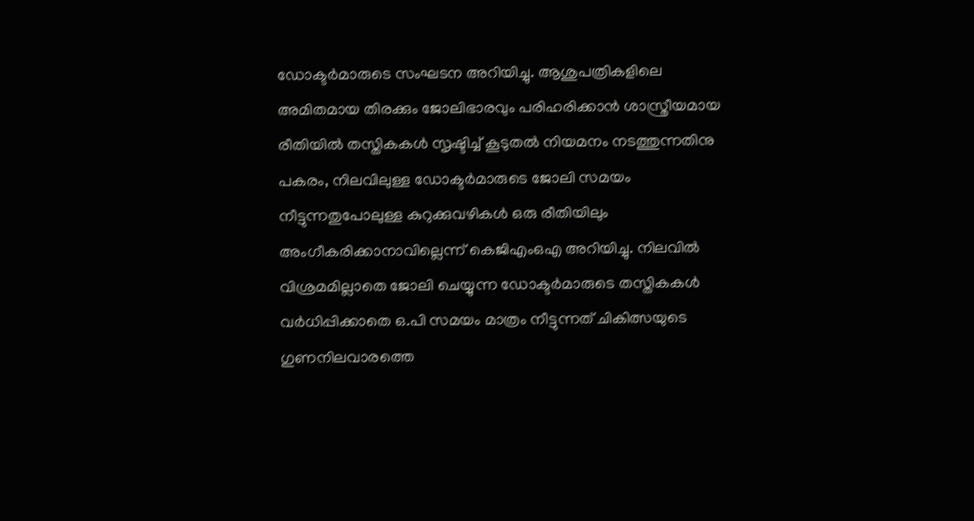ഡോക്ടർമാരുടെ സംഘടന അറിയിച്ചു. ആശുപത്രികളിലെ അമിതമായ തിരക്കും ജോലിഭാരവും പരിഹരിക്കാൻ ശാസ്ത്രീയമായ രീതിയിൽ തസ്തികകൾ സൃഷ്ടിച്ച് കൂടുതൽ നിയമനം നടത്തുന്നതിനു പകരം, നിലവിലുള്ള ഡോക്ടർമാരുടെ ജോലി സമയം നീട്ടുന്നതുപോലുള്ള കുറുക്കുവഴികൾ ഒരു രീതിയിലും അംഗീകരിക്കാനാവില്ലെന്ന് കെജിഎംഒഎ അറിയിച്ചു. നിലവിൽ വിശ്രമമില്ലാതെ ജോലി ചെയ്യുന്ന ഡോക്ടർമാരുടെ തസ്തികകൾ വർധിപ്പിക്കാതെ ഒ.പി സമയം മാത്രം നീട്ടുന്നത് ചികിത്സയുടെ ഗുണനിലവാരത്തെ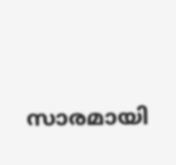സാരമായി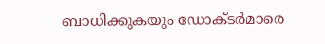ബാധിക്കുകയും ഡോക്ടർമാരെ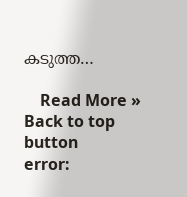കടുത്ത…

    Read More »
Back to top button
error: